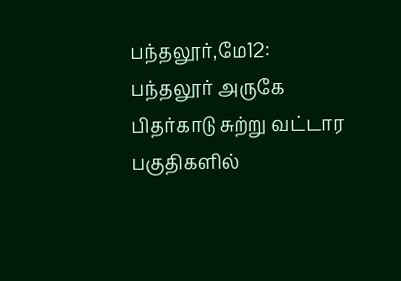பந்தலூர்,மே12: பந்தலூர் அருகே பிதர்காடு சுற்று வட்டார பகுதிகளில்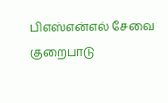பிஎஸ்என்எல் சேவை குறைபாடு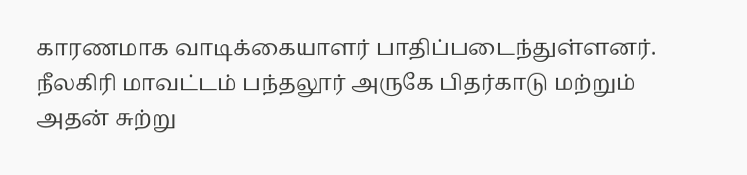காரணமாக வாடிக்கையாளர் பாதிப்படைந்துள்ளனர்.
நீலகிரி மாவட்டம் பந்தலூர் அருகே பிதர்காடு மற்றும் அதன் சுற்று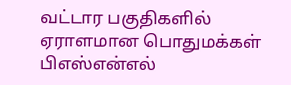வட்டார பகுதிகளில் ஏராளமான பொதுமக்கள் பிஎஸ்என்எல்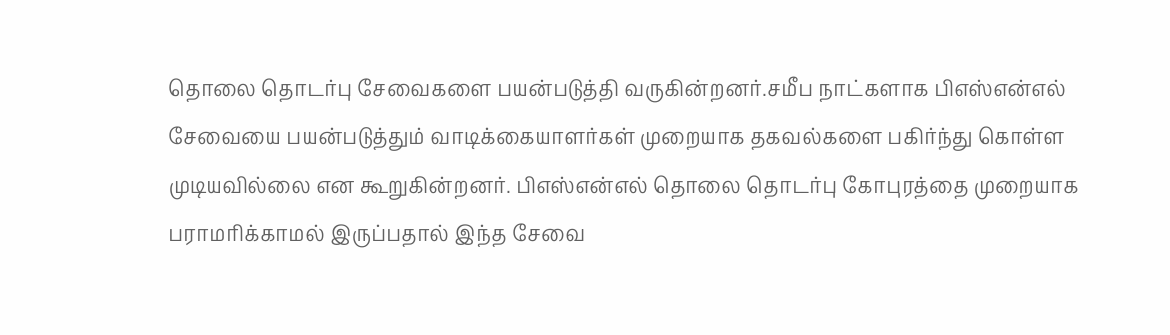தொலை தொடர்பு சேவைகளை பயன்படுத்தி வருகின்றனர்.சமீப நாட்களாக பிஎஸ்என்எல் சேவையை பயன்படுத்தும் வாடிக்கையாளர்கள் முறையாக தகவல்களை பகிர்ந்து கொள்ள முடியவில்லை என கூறுகின்றனர். பிஎஸ்என்எல் தொலை தொடர்பு கோபுரத்தை முறையாக பராமரிக்காமல் இருப்பதால் இந்த சேவை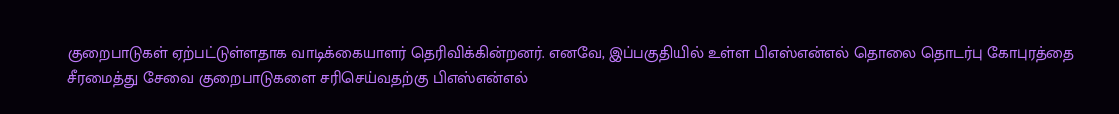குறைபாடுகள் ஏற்பட்டுள்ளதாக வாடிக்கையாளர் தெரிவிக்கின்றனர். எனவே, இப்பகுதியில் உள்ள பிஎஸ்என்எல் தொலை தொடர்பு கோபுரத்தை சீரமைத்து சேவை குறைபாடுகளை சரிசெய்வதற்கு பிஎஸ்என்எல்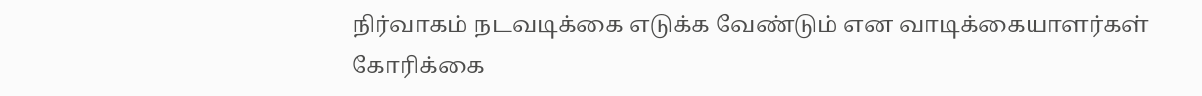நிர்வாகம் நடவடிக்கை எடுக்க வேண்டும் என வாடிக்கையாளர்கள் கோரிக்கை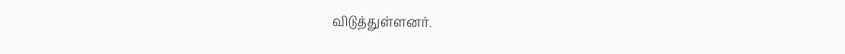விடுத்துள்ளனர்.